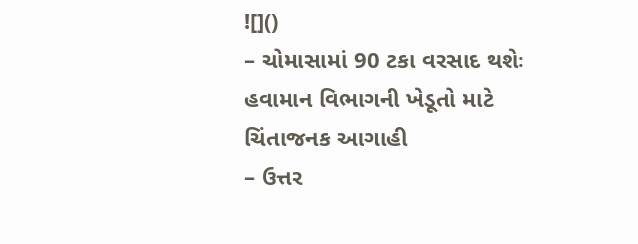![]()
– ચોમાસામાં 90 ટકા વરસાદ થશેઃ હવામાન વિભાગની ખેડૂતો માટે ચિંતાજનક આગાહી
– ઉત્તર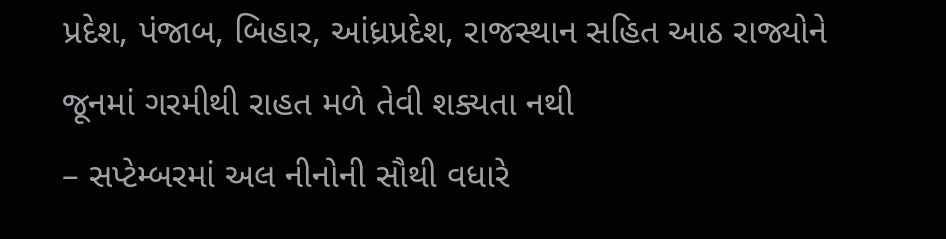પ્રદેશ, પંજાબ, બિહાર, આંધ્રપ્રદેશ, રાજસ્થાન સહિત આઠ રાજ્યોને જૂનમાં ગરમીથી રાહત મળે તેવી શક્યતા નથી
– સપ્ટેમ્બરમાં અલ નીનોની સૌથી વધારે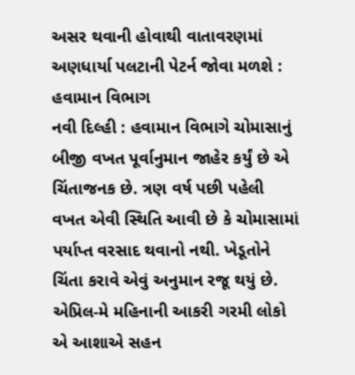અસર થવાની હોવાથી વાતાવરણમાં અણધાર્યા પલટાની પેટર્ન જોવા મળશે : હવામાન વિભાગ
નવી દિલ્હી : હવામાન વિભાગે ચોમાસાનું બીજી વખત પૂર્વાનુમાન જાહેર કર્યું છે એ ચિંતાજનક છે. ત્રણ વર્ષ પછી પહેલી વખત એવી સ્થિતિ આવી છે કે ચોમાસામાં પર્યાપ્ત વરસાદ થવાનો નથી. ખેડૂતોને ચિંતા કરાવે એવું અનુમાન રજૂ થયું છે. એપ્રિલ-મે મહિનાની આકરી ગરમી લોકો એ આશાએ સહન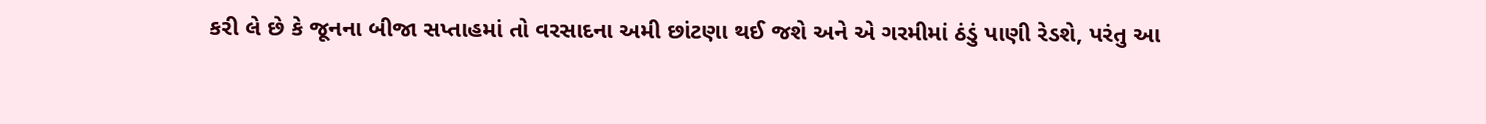કરી લે છે કે જૂનના બીજા સપ્તાહમાં તો વરસાદના અમી છાંટણા થઈ જશે અને એ ગરમીમાં ઠંડું પાણી રેડશે, પરંતુ આ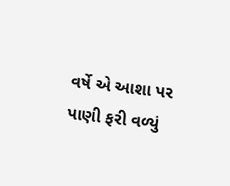વર્ષે એ આશા પર પાણી ફરી વળ્યું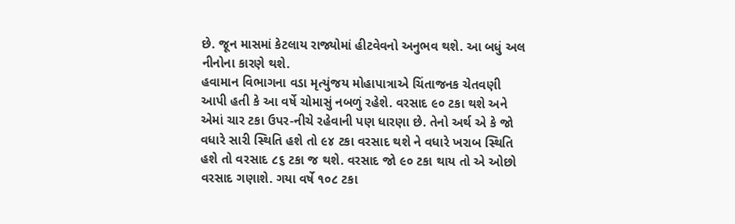છે. જૂન માસમાં કેટલાય રાજ્યોમાં હીટવેવનો અનુભવ થશે. આ બધું અલ નીનોના કારણે થશે.
હવામાન વિભાગના વડા મૃત્યુંજય મોહાપાત્રાએ ચિંતાજનક ચેતવણી આપી હતી કે આ વર્ષે ચોમાસું નબળું રહેશે. વરસાદ ૯૦ ટકા થશે અને એમાં ચાર ટકા ઉપર-નીચે રહેવાની પણ ધારણા છે. તેનો અર્થ એ કે જો વધારે સારી સ્થિતિ હશે તો ૯૪ ટકા વરસાદ થશે ને વધારે ખરાબ સ્થિતિ હશે તો વરસાદ ૮૬ ટકા જ થશે. વરસાદ જો ૯૦ ટકા થાય તો એ ઓછો વરસાદ ગણાશે. ગયા વર્ષે ૧૦૮ ટકા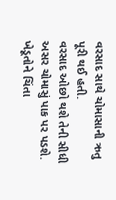વરસાદ સાથે ચોમાસાની ઋતુ પૂરી થઈ હતી.
વરસાદ ઓછો થશે તેની સીધી અસર ચોમાસું પાક પર પડશે. ખેડૂતોને ચિંતા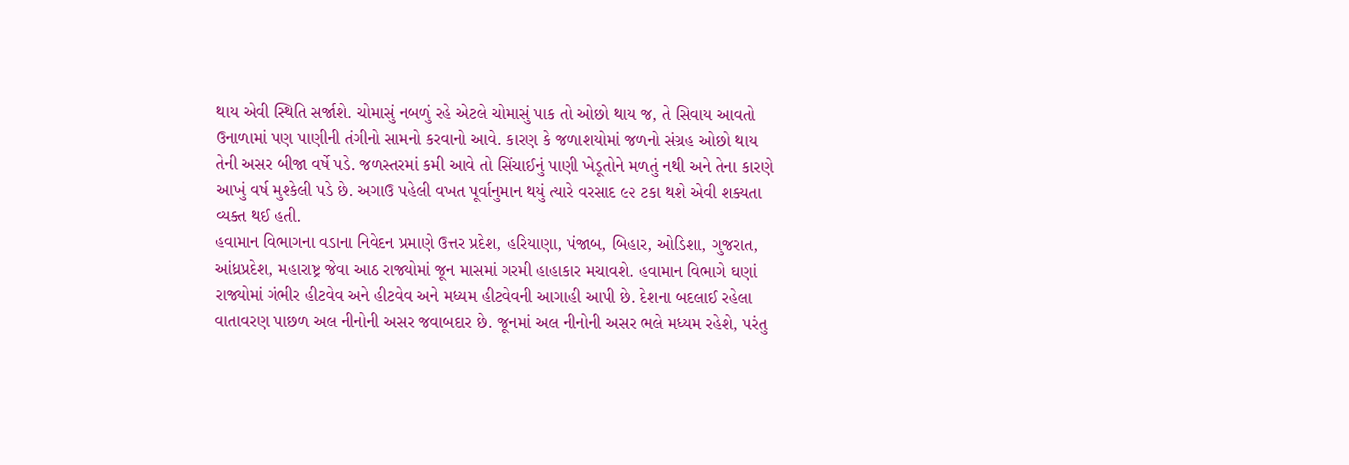થાય એવી સ્થિતિ સર્જાશે. ચોમાસું નબળું રહે એટલે ચોમાસું પાક તો ઓછો થાય જ, તે સિવાય આવતો ઉનાળામાં પણ પાણીની તંગીનો સામનો કરવાનો આવે. કારણ કે જળાશયોમાં જળનો સંગ્રહ ઓછો થાય તેની અસર બીજા વર્ષે પડે. જળસ્તરમાં કમી આવે તો સિંચાઈનું પાણી ખેડૂતોને મળતું નથી અને તેના કારણે આખું વર્ષ મુશ્કેલી પડે છે. અગાઉ પહેલી વખત પૂર્વાનુમાન થયું ત્યારે વરસાદ ૯૨ ટકા થશે એવી શક્યતા વ્યક્ત થઈ હતી.
હવામાન વિભાગના વડાના નિવેદન પ્રમાણે ઉત્તર પ્રદેશ, હરિયાણા, પંજાબ, બિહાર, ઓડિશા, ગુજરાત, આંધ્રપ્રદેશ, મહારાષ્ટ્ર જેવા આઠ રાજ્યોમાં જૂન માસમાં ગરમી હાહાકાર મચાવશે. હવામાન વિભાગે ઘણાં રાજ્યોમાં ગંભીર હીટવેવ અને હીટવેવ અને મધ્યમ હીટવેવની આગાહી આપી છે. દેશના બદલાઈ રહેલા વાતાવરણ પાછળ અલ નીનોની અસર જવાબદાર છે. જૂનમાં અલ નીનોની અસર ભલે મધ્યમ રહેશે, પરંતુ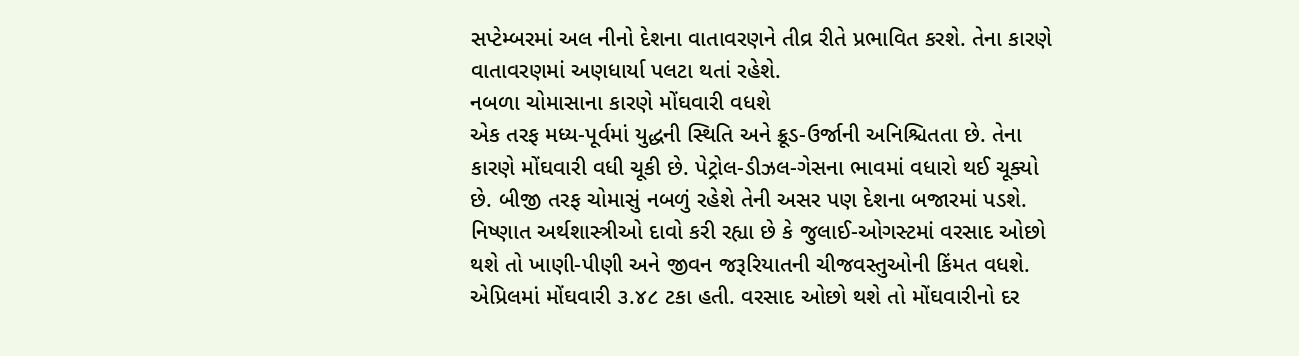સપ્ટેમ્બરમાં અલ નીનો દેશના વાતાવરણને તીવ્ર રીતે પ્રભાવિત કરશે. તેના કારણે વાતાવરણમાં અણધાર્યા પલટા થતાં રહેશે.
નબળા ચોમાસાના કારણે મોંઘવારી વધશે
એક તરફ મધ્ય-પૂર્વમાં યુદ્ધની સ્થિતિ અને ક્રૂડ-ઉર્જાની અનિશ્ચિતતા છે. તેના કારણે મોંઘવારી વધી ચૂકી છે. પેટ્રોલ-ડીઝલ-ગેસના ભાવમાં વધારો થઈ ચૂક્યો છે. બીજી તરફ ચોમાસું નબળું રહેશે તેની અસર પણ દેશના બજારમાં પડશે. નિષ્ણાત અર્થશાસ્ત્રીઓ દાવો કરી રહ્યા છે કે જુલાઈ-ઓગસ્ટમાં વરસાદ ઓછો થશે તો ખાણી-પીણી અને જીવન જરૂરિયાતની ચીજવસ્તુઓની કિંમત વધશે. એપ્રિલમાં મોંઘવારી ૩.૪૮ ટકા હતી. વરસાદ ઓછો થશે તો મોંઘવારીનો દર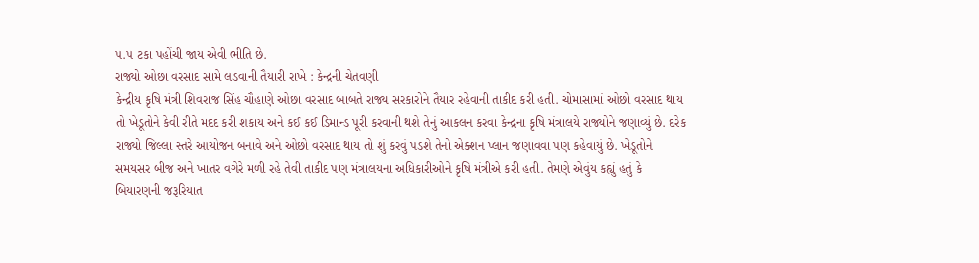૫.૫ ટકા પહોંચી જાય એવી ભીતિ છે.
રાજ્યો ઓછા વરસાદ સામે લડવાની તૈયારી રાખે : કેન્દ્રની ચેતવણી
કેન્દ્રીય કૃષિ મંત્રી શિવરાજ સિંહ ચૌહાણે ઓછા વરસાદ બાબતે રાજ્ય સરકારોને તૈયાર રહેવાની તાકીદ કરી હતી. ચોમાસામાં ઓછો વરસાદ થાય તો ખેડૂતોને કેવી રીતે મદદ કરી શકાય અને કઈ કઈ ડિમાન્ડ પૂરી કરવાની થશે તેનું આકલન કરવા કેન્દ્રના કૃષિ મંત્રાલયે રાજ્યોને જણાવ્યું છે. દરેક રાજ્યો જિલ્લા સ્તરે આયોજન બનાવે અને ઓછો વરસાદ થાય તો શું કરવું પડશે તેનો એક્શન પ્લાન જણાવવા પણ કહેવાયું છે. ખેડૂતોને સમયસર બીજ અને ખાતર વગેરે મળી રહે તેવી તાકીદ પણ મંત્રાલયના અધિકારીઓને કૃષિ મંત્રીએ કરી હતી. તેમણે એવુંય કહ્યું હતું કે બિયારણની જરૂરિયાત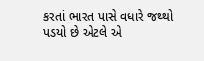કરતાં ભારત પાસે વધારે જથ્થો પડયો છે એટલે એ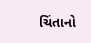ચિંતાનો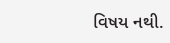વિષય નથી.